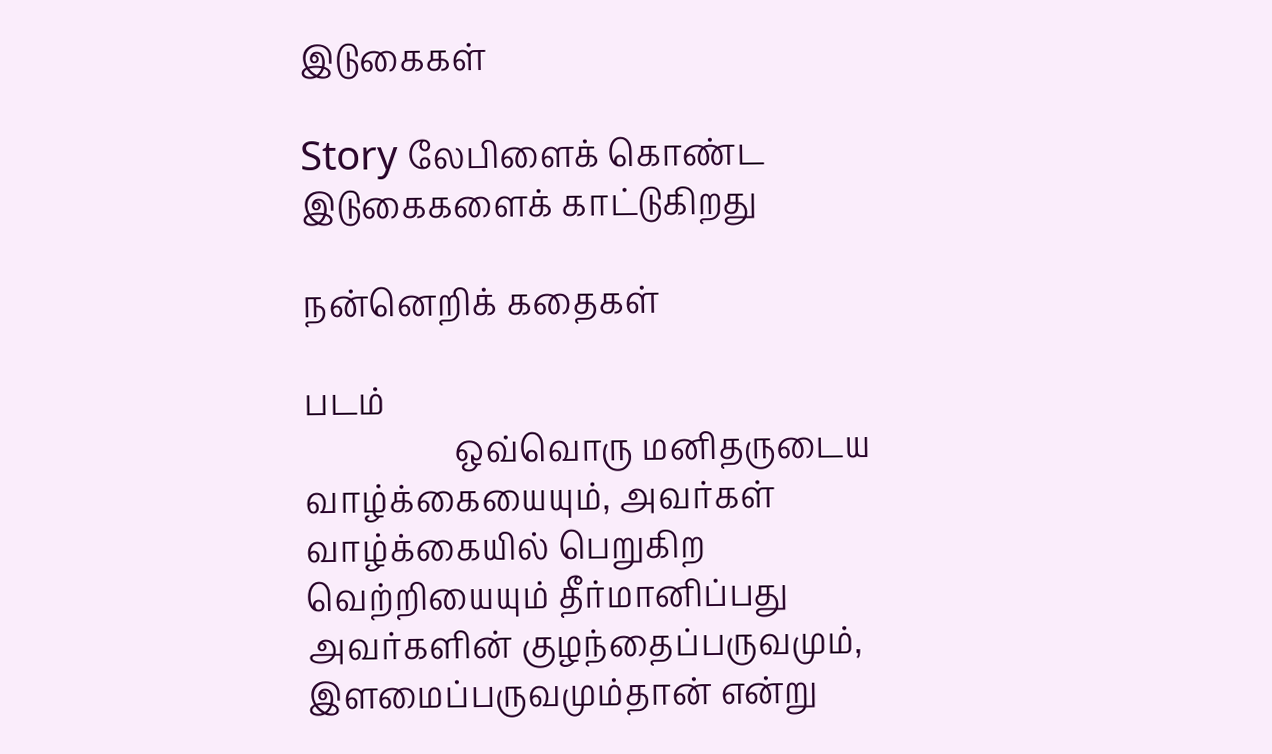இடுகைகள்

Story லேபிளைக் கொண்ட இடுகைகளைக் காட்டுகிறது

நன்னெறிக் கதைகள்

படம்
                  ஒவ்வொரு மனிதருடைய வாழ்க்கையையும், அவர்கள் வாழ்க்கையில் பெறுகிற வெற்றியையும் தீர்மானிப்பது அவர்களின் குழந்தைப்பருவமும், இளமைப்பருவமும்தான் என்று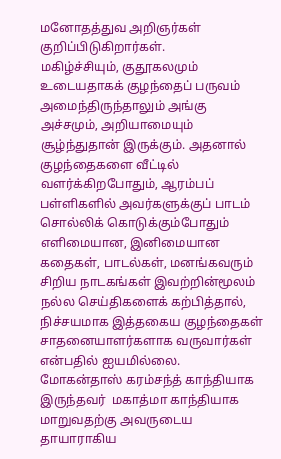மனோதத்துவ அறிஞர்கள் குறிப்பிடுகிறார்கள்.                மகிழ்ச்சியும், குதூகலமும் உடையதாகக் குழந்தைப் பருவம் அமைந்திருந்தாலும் அங்கு அச்சமும், அறியாமையும் சூழ்ந்துதான் இருக்கும். அதனால் குழந்தைகளை வீட்டில் வளர்க்கிறபோதும், ஆரம்பப் பள்ளிகளில் அவர்களுக்குப் பாடம் சொல்லிக் கொடுக்கும்போதும் எளிமையான, இனிமையான கதைகள், பாடல்கள், மனங்கவரும் சிறிய நாடகங்கள் இவற்றின்மூலம் நல்ல செய்திகளைக் கற்பித்தால், நிச்சயமாக இத்தகைய குழந்தைகள் சாதனையாளர்களாக வருவார்கள் என்பதில் ஐயமில்லை.           மோகன்தாஸ் கரம்சந்த் காந்தியாக  இருந்தவர்  மகாத்மா காந்தியாக  மாறுவதற்கு அவருடைய தாயாராகிய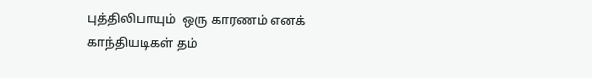புத்திலிபாயும்  ஒரு காரணம் எனக் காந்தியடிகள் தம்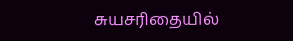சுயசரிதையில்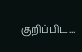குறிப்பிட...